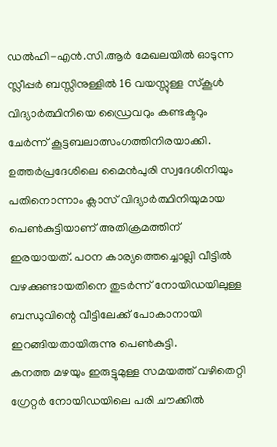ഡൽഹി-എൻ.സി.ആർ മേഖലയിൽ ഓടുന്ന സ്ലീപ്പർ ബസ്സിനുള്ളിൽ 16 വയസ്സുള്ള സ്കൂൾ വിദ്യാർത്ഥിനിയെ ഡ്രൈവറും കണ്ടക്ടറും ചേർന്ന് കൂട്ടബലാത്സംഗത്തിനിരയാക്കി. ഉത്തർപ്രദേശിലെ മൈൻപുരി സ്വദേശിനിയും പതിനൊന്നാം ക്ലാസ് വിദ്യാർത്ഥിനിയുമായ പെൺകുട്ടിയാണ് അതിക്രമത്തിന് ഇരയായത്. പഠന കാര്യത്തെച്ചൊല്ലി വീട്ടിൽ വഴക്കുണ്ടായതിനെ തുടർന്ന് നോയിഡയിലുള്ള ബന്ധുവിന്റെ വീട്ടിലേക്ക് പോകാനായി ഇറങ്ങിയതായിരുന്നു പെൺകുട്ടി.
കനത്ത മഴയും ഇരുട്ടുമുള്ള സമയത്ത് വഴിതെറ്റി ഗ്രേറ്റർ നോയിഡയിലെ പരി ചൗക്കിൽ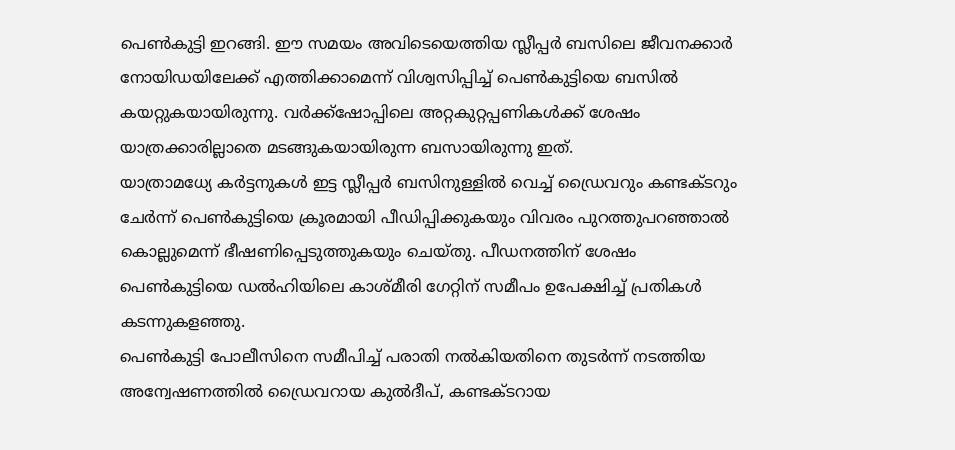പെൺകുട്ടി ഇറങ്ങി. ഈ സമയം അവിടെയെത്തിയ സ്ലീപ്പർ ബസിലെ ജീവനക്കാർ നോയിഡയിലേക്ക് എത്തിക്കാമെന്ന് വിശ്വസിപ്പിച്ച് പെൺകുട്ടിയെ ബസിൽ കയറ്റുകയായിരുന്നു. വർക്ക്ഷോപ്പിലെ അറ്റകുറ്റപ്പണികൾക്ക് ശേഷം യാത്രക്കാരില്ലാതെ മടങ്ങുകയായിരുന്ന ബസായിരുന്നു ഇത്.
യാത്രാമധ്യേ കർട്ടനുകൾ ഇട്ട സ്ലീപ്പർ ബസിനുള്ളിൽ വെച്ച് ഡ്രൈവറും കണ്ടക്ടറും ചേർന്ന് പെൺകുട്ടിയെ ക്രൂരമായി പീഡിപ്പിക്കുകയും വിവരം പുറത്തുപറഞ്ഞാൽ കൊല്ലുമെന്ന് ഭീഷണിപ്പെടുത്തുകയും ചെയ്തു. പീഡനത്തിന് ശേഷം പെൺകുട്ടിയെ ഡൽഹിയിലെ കാശ്മീരി ഗേറ്റിന് സമീപം ഉപേക്ഷിച്ച് പ്രതികൾ കടന്നുകളഞ്ഞു.
പെൺകുട്ടി പോലീസിനെ സമീപിച്ച് പരാതി നൽകിയതിനെ തുടർന്ന് നടത്തിയ അന്വേഷണത്തിൽ ഡ്രൈവറായ കുൽദീപ്, കണ്ടക്ടറായ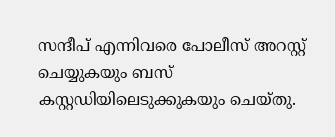സന്ദീപ് എന്നിവരെ പോലീസ് അറസ്റ്റ് ചെയ്യുകയും ബസ് കസ്റ്റഡിയിലെടുക്കുകയും ചെയ്തു.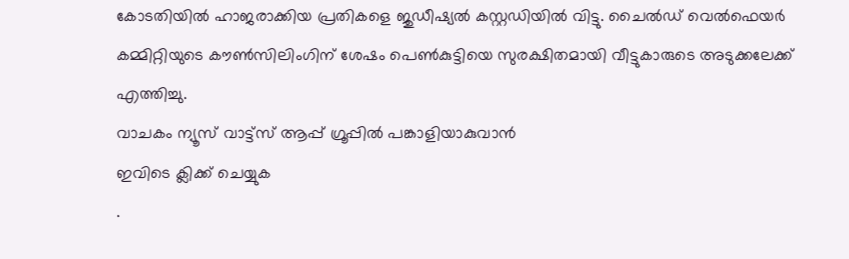കോടതിയിൽ ഹാജരാക്കിയ പ്രതികളെ ജുഡീഷ്യൽ കസ്റ്റഡിയിൽ വിട്ടു. ചൈൽഡ് വെൽഫെയർ കമ്മിറ്റിയുടെ കൗൺസിലിംഗിന് ശേഷം പെൺകുട്ടിയെ സുരക്ഷിതമായി വീട്ടുകാരുടെ അടുക്കലേക്ക് എത്തിച്ചു.
വാചകം ന്യൂസ് വാട്ട്സ് ആപ്പ് ഗ്രൂപ്പിൽ പങ്കാളിയാകുവാൻ
ഇവിടെ ക്ലിക്ക് ചെയ്യുക
.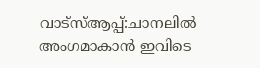വാട്സ്ആപ്പ്:ചാനലിൽ അംഗമാകാൻ ഇവിടെ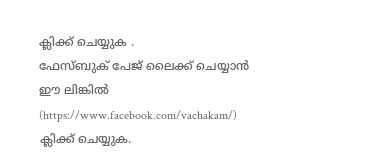ക്ലിക്ക് ചെയ്യുക .
ഫേസ്ബുക് പേജ് ലൈക്ക് ചെയ്യാൻ ഈ ലിങ്കിൽ (https://www.facebook.com/vachakam/) ക്ലിക്ക് ചെയ്യുക.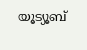യൂട്യൂബ്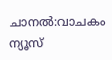ചാനൽ:വാചകം ന്യൂസ്